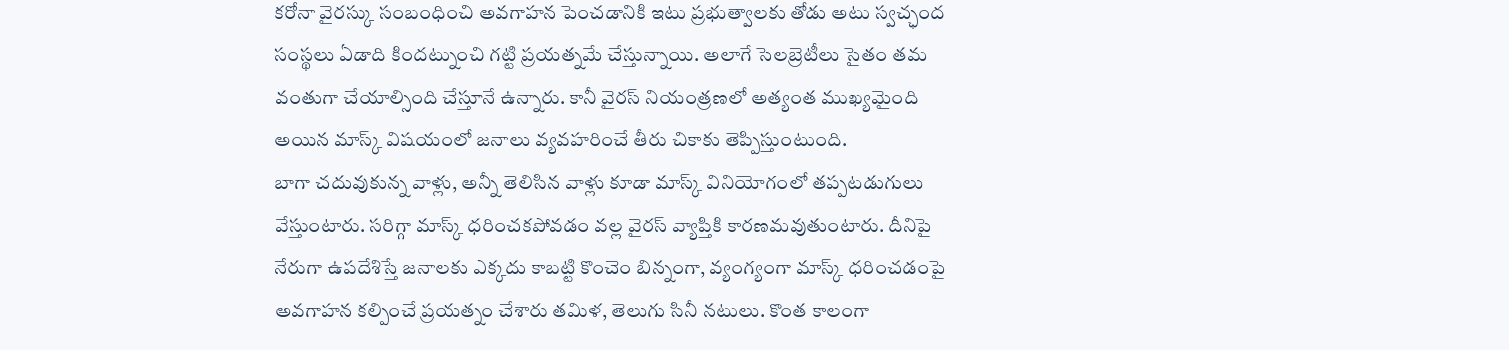కరోనా వైరస్కు సంబంధించి అవగాహన పెంచడానికి ఇటు ప్రభుత్వాలకు తోడు అటు స్వచ్ఛంద సంస్థలు ఏడాది కిందట్నుంచి గట్టి ప్రయత్నమే చేస్తున్నాయి. అలాగే సెలబ్రెటీలు సైతం తమ వంతుగా చేయాల్సింది చేస్తూనే ఉన్నారు. కానీ వైరస్ నియంత్రణలో అత్యంత ముఖ్యమైంది అయిన మాస్క్ విషయంలో జనాలు వ్యవహరించే తీరు చికాకు తెప్పిస్తుంటుంది.
బాగా చదువుకున్న వాళ్లు, అన్నీ తెలిసిన వాళ్లు కూడా మాస్క్ వినియోగంలో తప్పటడుగులు వేస్తుంటారు. సరిగ్గా మాస్క్ ధరించకపోవడం వల్ల వైరస్ వ్యాప్తికి కారణమవుతుంటారు. దీనిపై నేరుగా ఉపదేశిస్తే జనాలకు ఎక్కదు కాబట్టి కొంచెం బిన్నంగా, వ్యంగ్యంగా మాస్క్ ధరించడంపై అవగాహన కల్పించే ప్రయత్నం చేశారు తమిళ, తెలుగు సినీ నటులు. కొంత కాలంగా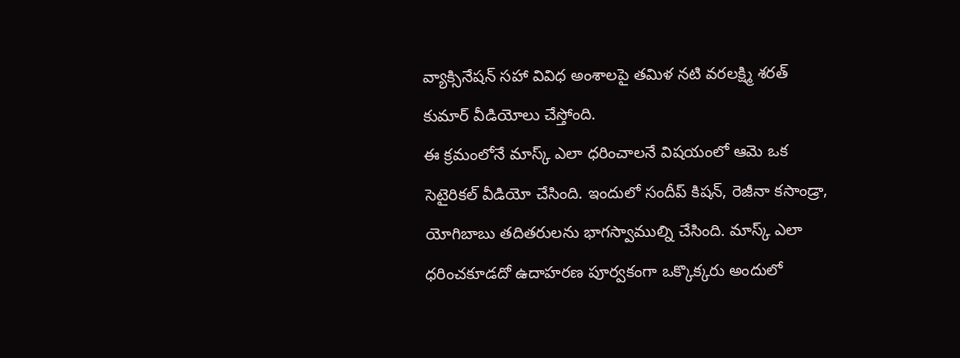వ్యాక్సినేషన్ సహా వివిధ అంశాలపై తమిళ నటి వరలక్ష్మి శరత్ కుమార్ వీడియోలు చేస్తోంది.
ఈ క్రమంలోనే మాస్క్ ఎలా ధరించాలనే విషయంలో ఆమె ఒక సెటైరికల్ వీడియో చేసింది. ఇందులో సందీప్ కిషన్, రెజీనా కసాండ్రా, యోగిబాబు తదితరులను భాగస్వాముల్ని చేసింది. మాస్క్ ఎలా ధరించకూడదో ఉదాహరణ పూర్వకంగా ఒక్కొక్కరు అందులో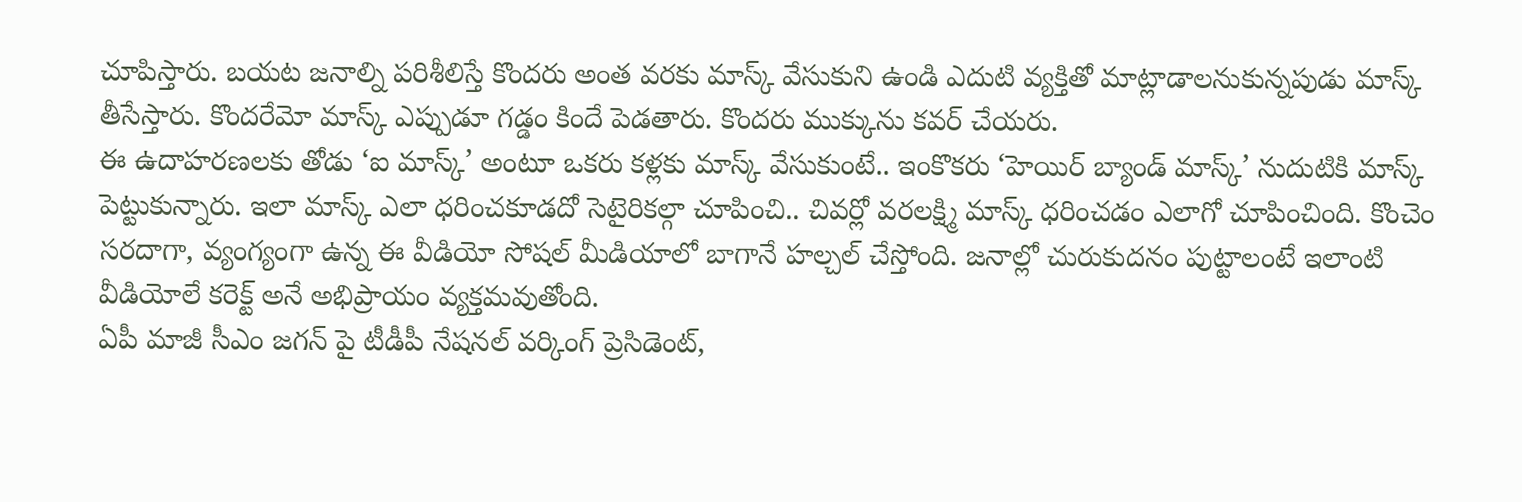చూపిస్తారు. బయట జనాల్ని పరిశీలిస్తే కొందరు అంత వరకు మాస్క్ వేసుకుని ఉండి ఎదుటి వ్యక్తితో మాట్లాడాలనుకున్నపుడు మాస్క్ తీసేస్తారు. కొందరేమో మాస్క్ ఎప్పుడూ గడ్డం కిందే పెడతారు. కొందరు ముక్కును కవర్ చేయరు.
ఈ ఉదాహరణలకు తోడు ‘ఐ మాస్క్’ అంటూ ఒకరు కళ్లకు మాస్క్ వేసుకుంటే.. ఇంకొకరు ‘హెయిర్ బ్యాండ్ మాస్క్’ నుదుటికి మాస్క్ పెట్టుకున్నారు. ఇలా మాస్క్ ఎలా ధరించకూడదో సెటైరికల్గా చూపించి.. చివర్లో వరలక్ష్మి మాస్క్ ధరించడం ఎలాగో చూపించింది. కొంచెం సరదాగా, వ్యంగ్యంగా ఉన్న ఈ వీడియో సోషల్ మీడియాలో బాగానే హల్చల్ చేస్తోంది. జనాల్లో చురుకుదనం పుట్టాలంటే ఇలాంటి వీడియోలే కరెక్ట్ అనే అభిప్రాయం వ్యక్తమవుతోంది.
ఏపీ మాజీ సీఎం జగన్ పై టీడీపీ నేషనల్ వర్కింగ్ ప్రెసిడెంట్,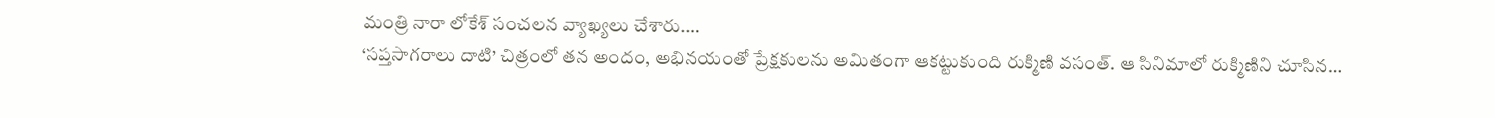మంత్రి నారా లోకేశ్ సంచలన వ్యాఖ్యలు చేశారు.…
‘సప్తసాగరాలు దాటి’ చిత్రంలో తన అందం, అభినయంతో ప్రేక్షకులను అమితంగా ఆకట్టుకుంది రుక్మిణి వసంత్. ఆ సినిమాలో రుక్మిణిని చూసిన…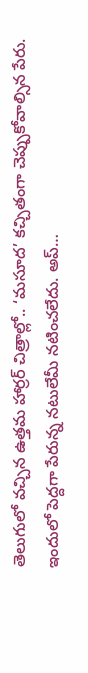తెలుగులో వచ్చిన ఉత్తమ హార్రర్ చిత్రాల్లో.. ‘మసూద’ కచ్చితంగా చెప్పుకోవాల్సిన పేరు. ఇందులో పెద్దగా పేరున్న నటులేమీ నటించలేదు. అప్…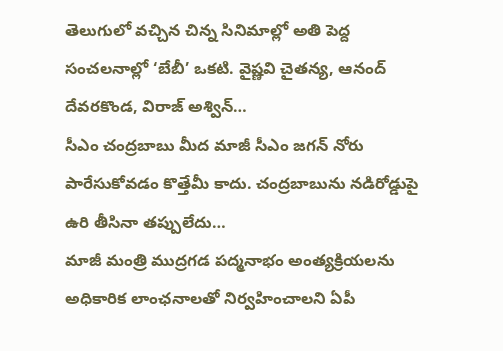తెలుగులో వచ్చిన చిన్న సినిమాల్లో అతి పెద్ద సంచలనాల్లో ‘బేబీ’ ఒకటి. వైష్ణవి చైతన్య, ఆనంద్ దేవరకొండ, విరాజ్ అశ్విన్…
సీఎం చంద్రబాబు మీద మాజీ సీఎం జగన్ నోరు పారేసుకోవడం కొత్తేమీ కాదు. చంద్రబాబును నడిరోడ్డుపై ఉరి తీసినా తప్పులేదు…
మాజీ మంత్రి ముద్రగడ పద్మనాభం అంత్యక్రియలను అధికారిక లాంఛనాలతో నిర్వహించాలని ఏపీ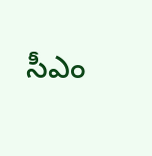సీఎం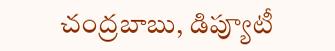చంద్రబాబు, డిప్యూటీ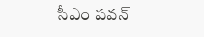సీఎం పవన్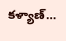కళ్యాణ్…